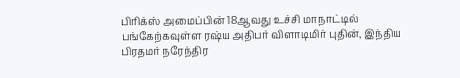பிரிக்ஸ் அமைப்பின் 18ஆவது உச்சி மாநாட்டில் பங்கேற்கவுள்ள ரஷ்ய அதிபர் விளாடிமிர் புதின், இந்திய பிரதமர் நரேந்திர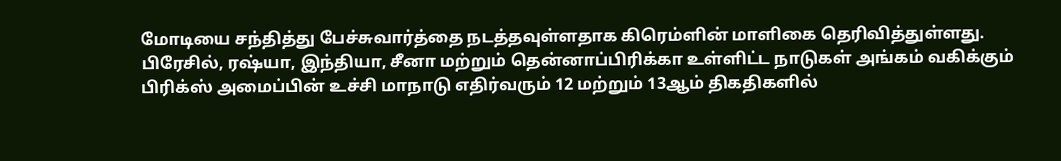மோடியை சந்தித்து பேச்சுவார்த்தை நடத்தவுள்ளதாக கிரெம்ளின் மாளிகை தெரிவித்துள்ளது.
பிரேசில், ரஷ்யா, இந்தியா, சீனா மற்றும் தென்னாப்பிரிக்கா உள்ளிட்ட நாடுகள் அங்கம் வகிக்கும் பிரிக்ஸ் அமைப்பின் உச்சி மாநாடு எதிர்வரும் 12 மற்றும் 13ஆம் திகதிகளில்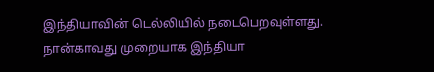இந்தியாவின் டெல்லியில் நடைபெறவுள்ளது.
நான்காவது முறையாக இந்தியா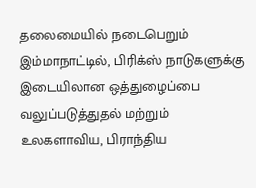தலைமையில் நடைபெறும் இம்மாநாட்டில், பிரிக்ஸ் நாடுகளுக்கு இடையிலான ஒத்துழைப்பை வலுப்படுத்துதல் மற்றும் உலகளாவிய, பிராந்திய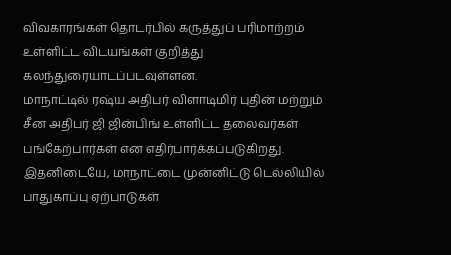விவகாரங்கள் தொடர்பில் கருத்துப் பரிமாற்றம் உள்ளிட்ட விடயங்கள் குறித்து கலந்துரையாடப்படவுள்ளன.
மாநாட்டில் ரஷ்ய அதிபர் விளாடிமிர் புதின் மற்றும் சீன அதிபர் ஜி ஜின்பிங் உள்ளிட்ட தலைவர்கள் பங்கேற்பார்கள் என எதிர்பார்க்கப்படுகிறது.
இதனிடையே, மாநாட்டை முன்னிட்டு டெல்லியில் பாதுகாப்பு ஏற்பாடுகள்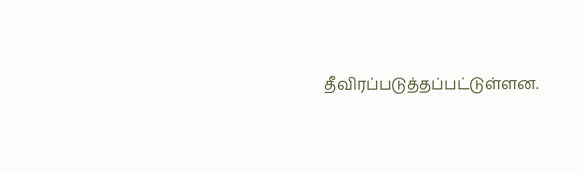தீவிரப்படுத்தப்பட்டுள்ளன.